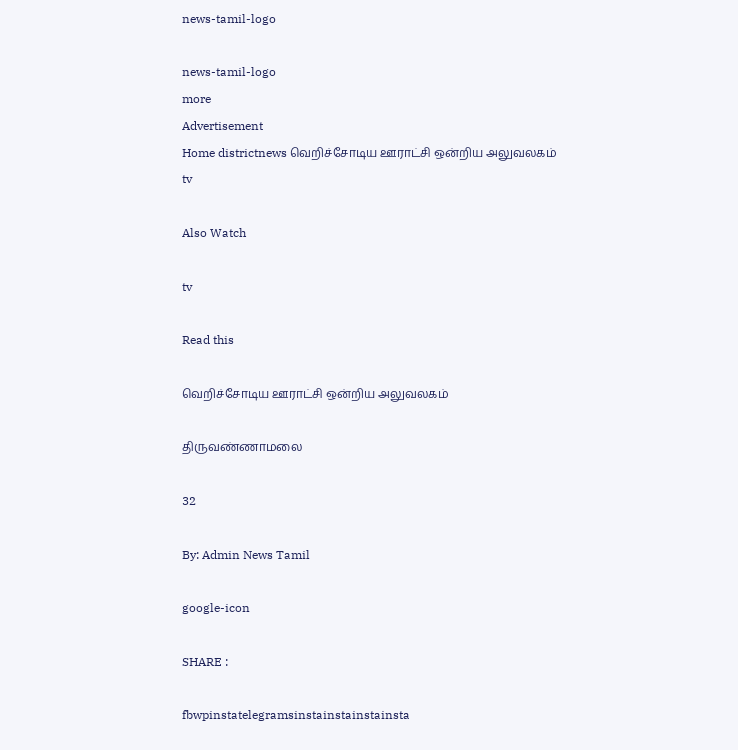news-tamil-logo

news-tamil-logo
more
Advertisement
Home districtnews வெறிச்சோடிய ஊராட்சி ஒன்றிய அலுவலகம்
tv

Also Watch

tv

Read this

வெறிச்சோடிய ஊராட்சி ஒன்றிய அலுவலகம்

திருவண்ணாமலை

32

By: Admin News Tamil

google-icon

SHARE :

fbwpinstatelegramsinstainstainstainsta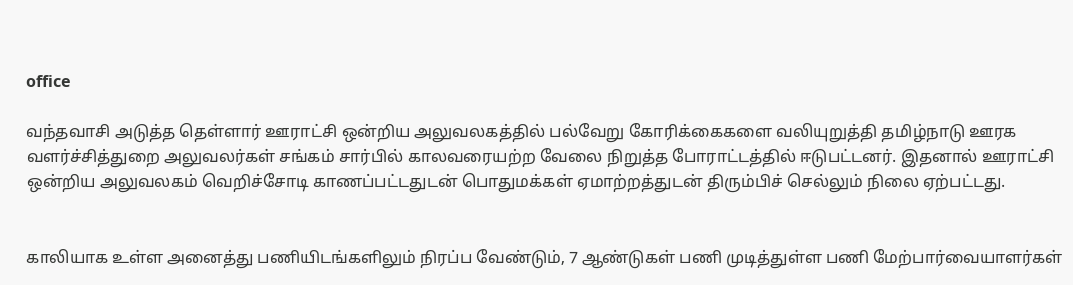office

வந்தவாசி அடுத்த தெள்ளார் ஊராட்சி ஒன்றிய அலுவலகத்தில் பல்வேறு கோரிக்கைகளை வலியுறுத்தி தமிழ்நாடு ஊரக வளர்ச்சித்துறை அலுவலர்கள் சங்கம் சார்பில் காலவரையற்ற வேலை நிறுத்த போராட்டத்தில் ஈடுபட்டனர். இதனால் ஊராட்சி ஒன்றிய அலுவலகம் வெறிச்சோடி காணப்பட்டதுடன் பொதுமக்கள் ஏமாற்றத்துடன் திரும்பிச் செல்லும் நிலை ஏற்பட்டது.


காலியாக உள்ள அனைத்து பணியிடங்களிலும் நிரப்ப வேண்டும், 7 ஆண்டுகள் பணி முடித்துள்ள பணி மேற்பார்வையாளர்கள்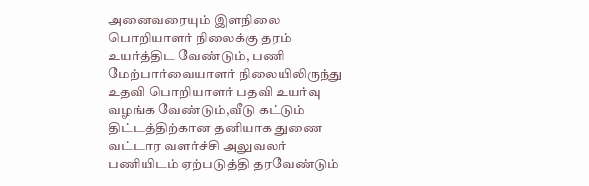அனைவரையும் இளநிலை பொறியாளர் நிலைக்கு தரம் உயர்த்திட வேண்டும், பணி மேற்பார்வையாளர் நிலையிலிருந்து உதவி பொறியாளர் பதவி உயர்வு வழங்க வேண்டும்,வீடு கட்டும் திட்டத்திற்கான தனியாக துணை வட்டார வளர்ச்சி அலுவலர் பணியிடம் ஏற்படுத்தி தரவேண்டும்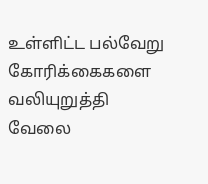உள்ளிட்ட பல்வேறு கோரிக்கைகளை வலியுறுத்தி வேலை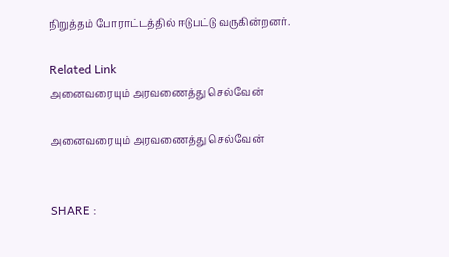நிறுத்தம் போராட்டத்தில் ஈடுபட்டு வருகின்றனர்.

Related Link
அனைவரையும் அரவணைத்து செல்வேன்

அனைவரையும் அரவணைத்து செல்வேன்


SHARE :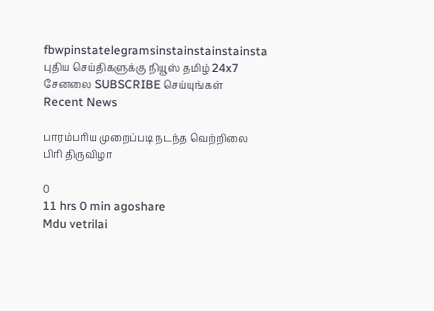fbwpinstatelegramsinstainstainstainsta
புதிய செய்திகளுக்கு நியூஸ் தமிழ் 24x7 சேனலை SUBSCRIBE செய்யுங்கள்
Recent News

பாரம்பரிய முறைப்படி நடந்த வெற்றிலை பிரி திருவிழா

0
11 hrs 0 min agoshare
Mdu vetrilai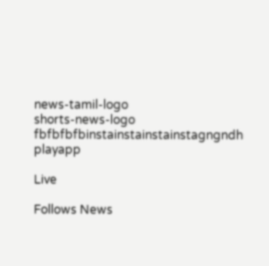news-tamil-logo
shorts-news-logo
fbfbfbfbinstainstainstainstagngndh
playapp

Live

Follows News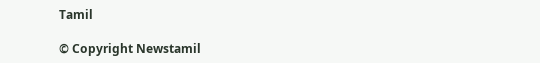Tamil

© Copyright Newstamil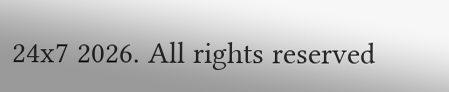24x7 2026. All rights reserved